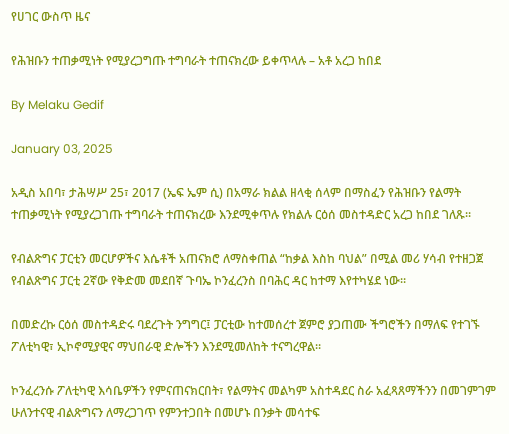የሀገር ውስጥ ዜና

የሕዝቡን ተጠቃሚነት የሚያረጋግጡ ተግባራት ተጠናክረው ይቀጥላሉ – አቶ አረጋ ከበደ

By Melaku Gedif

January 03, 2025

አዲስ አበባ፣ ታሕሣሥ 25፣ 2017 (ኤፍ ኤም ሲ) በአማራ ክልል ዘላቂ ሰላም በማስፈን የሕዝቡን የልማት ተጠቃሚነት የሚያረጋገጡ ተግባራት ተጠናክረው እንደሚቀጥሉ የክልሉ ርዕሰ መስተዳድር አረጋ ከበደ ገለጹ።

የብልጽግና ፓርቲን መርሆዎችና እሴቶች አጠናክሮ ለማስቀጠል “ከቃል እስከ ባህል” በሚል መሪ ሃሳብ የተዘጋጀ የብልጽግና ፓርቲ 2ኛው የቅድመ መደበኛ ጉባኤ ኮንፈረንስ በባሕር ዳር ከተማ እየተካሄደ ነው።

በመድረኩ ርዕሰ መስተዳድሩ ባደረጉት ንግግር፤ ፓርቲው ከተመሰረተ ጀምሮ ያጋጠሙ ችግሮችን በማለፍ የተገኙ ፖለቲካዊ፣ ኢኮኖሚያዊና ማህበራዊ ድሎችን እንደሚመለከት ተናግረዋል።

ኮንፈረንሱ ፖለቲካዊ እሳቤዎችን የምናጠናክርበት፣ የልማትና መልካም አስተዳደር ስራ አፈጻጸማችንን በመገምገም ሁለንተናዊ ብልጽግናን ለማረጋገጥ የምንተጋበት በመሆኑ በንቃት መሳተፍ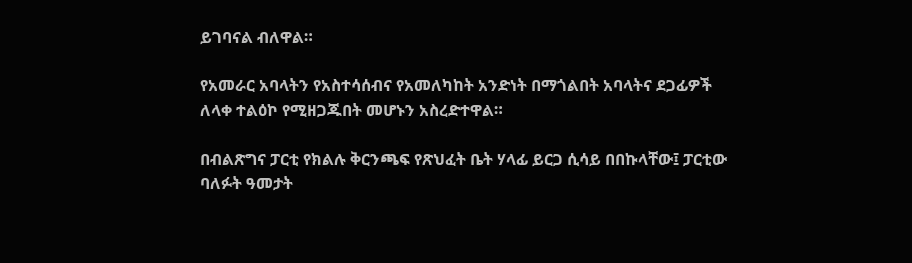ይገባናል ብለዋል።

የአመራር አባላትን የአስተሳሰብና የአመለካከት አንድነት በማጎልበት አባላትና ደጋፊዎች ለላቀ ተልዕኮ የሚዘጋጁበት መሆኑን አስረድተዋል።

በብልጽግና ፓርቲ የክልሉ ቅርንጫፍ የጽህፈት ቤት ሃላፊ ይርጋ ሲሳይ በበኩላቸው፤ ፓርቲው ባለፉት ዓመታት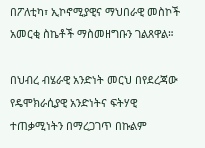በፖለቲካ፣ ኢኮኖሚያዊና ማህበራዊ መስኮች አመርቂ ስኬቶች ማስመዘግቡን ገልጸዋል።

በህብረ ብሄራዊ አንድነት መርህ በየደረጃው የዴሞክራሲያዊ አንድነትና ፍትሃዊ ተጠቃሚነትን በማረጋገጥ በኩልም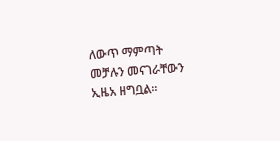ለውጥ ማምጣት መቻሉን መናገራቸውን ኢዜአ ዘግቧል።